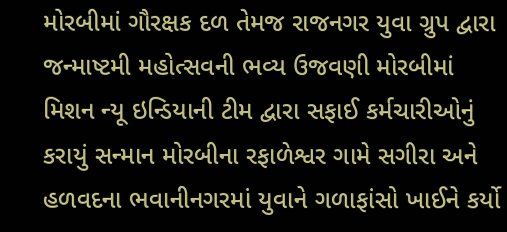મોરબીમાં ગૌરક્ષક દળ તેમજ રાજનગર યુવા ગ્રુપ દ્વારા જન્માષ્ટમી મહોત્સવની ભવ્ય ઉજવણી મોરબીમાં મિશન ન્યૂ ઇન્ડિયાની ટીમ દ્વારા સફાઈ કર્મચારીઓનું કરાયું સન્માન મોરબીના રફાળેશ્વર ગામે સગીરા અને હળવદના ભવાનીનગરમાં યુવાને ગળાફાંસો ખાઈને કર્યો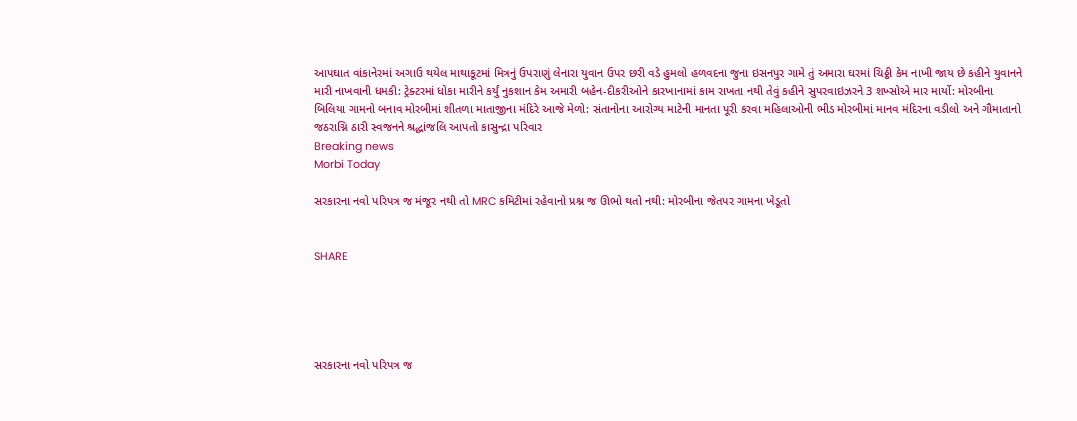આપઘાત વાંકાનેરમાં અગાઉ થયેલ માથાકૂટમાં મિત્રનું ઉપરાણું લેનારા યુવાન ઉપર છરી વડે હુમલો હળવદના જુના ઇસનપુર ગામે તું અમારા ઘરમાં ચિઠ્ઠી કેમ નાખી જાય છે કહીને યુવાનને મારી નાખવાની ધમકી: ટ્રેક્ટરમાં ધોકા મારીને કર્યું નુકશાન કેમ અમારી બહેન-દીકરીઓને કારખાનામાં કામ રાખતા નથી તેવું કહીને સુપરવાઇઝરને 3 શખ્સોએ માર માર્યો: મોરબીના બિલિયા ગામનો બનાવ મોરબીમાં શીતળા માતાજીના મંદિરે આજે મેળો: સંતાનોના આરોગ્ય માટેની માનતા પૂરી કરવા મહિલાઓની ભીડ મોરબીમાં માનવ મંદિરના વડીલો અને ગૌમાતાનો જઠરાગ્નિ ઠારી સ્વજનને શ્રદ્ધાંજલિ આપતો કાસુન્દ્રા પરિવાર
Breaking news
Morbi Today

સરકારના નવો પરિપત્ર જ મંજૂર નથી તો MRC કમિટીમાં રહેવાનો પ્રશ્ન જ ઊભો થતો નથી: મોરબીના જેતપર ગામના ખેડૂતો


SHARE





સરકારના નવો પરિપત્ર જ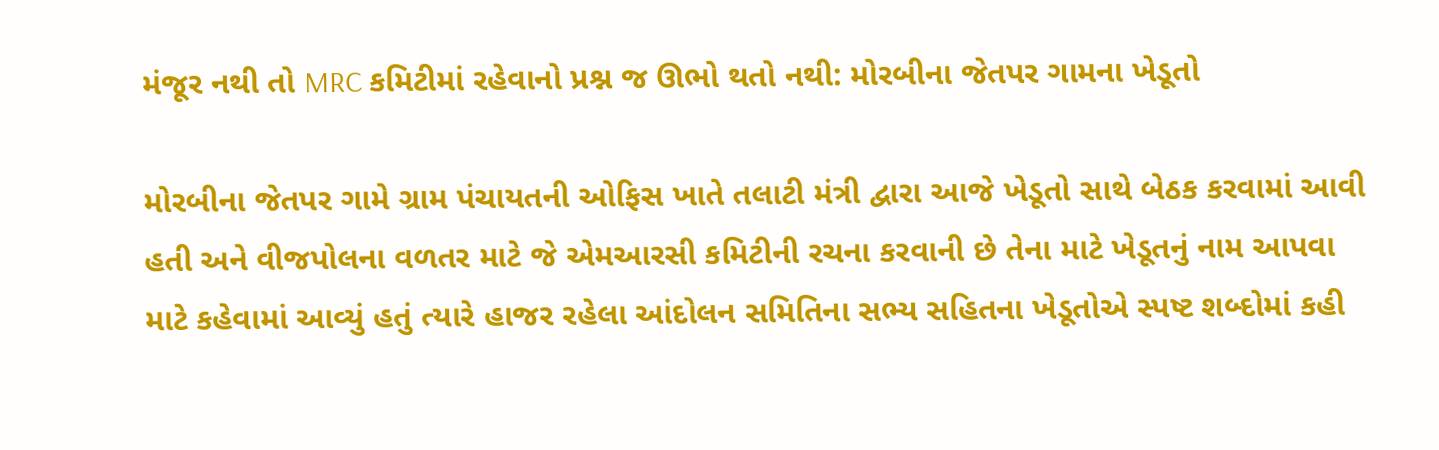મંજૂર નથી તો MRC કમિટીમાં રહેવાનો પ્રશ્ન જ ઊભો થતો નથી: મોરબીના જેતપર ગામના ખેડૂતો

મોરબીના જેતપર ગામે ગ્રામ પંચાયતની ઓફિસ ખાતે તલાટી મંત્રી દ્વારા આજે ખેડૂતો સાથે બેઠક કરવામાં આવી હતી અને વીજપોલના વળતર માટે જે એમઆરસી કમિટીની રચના કરવાની છે તેના માટે ખેડૂતનું નામ આપવા માટે કહેવામાં આવ્યું હતું ત્યારે હાજર રહેલા આંદોલન સમિતિના સભ્ય સહિતના ખેડૂતોએ સ્પષ્ટ શબ્દોમાં કહી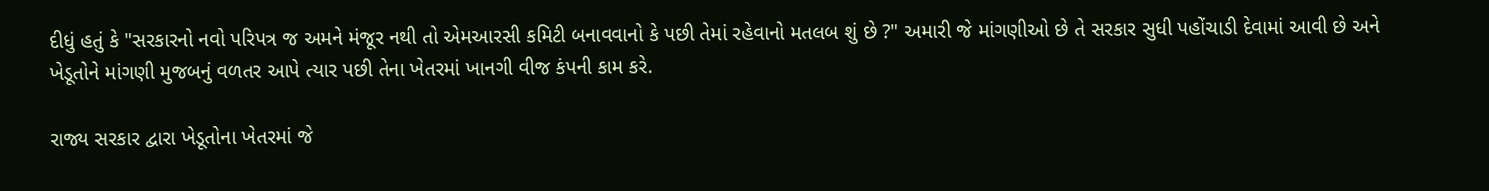દીધું હતું કે "સરકારનો નવો પરિપત્ર જ અમને મંજૂર નથી તો એમઆરસી કમિટી બનાવવાનો કે પછી તેમાં રહેવાનો મતલબ શું છે ?" અમારી જે માંગણીઓ છે તે સરકાર સુધી પહોંચાડી દેવામાં આવી છે અને ખેડૂતોને માંગણી મુજબનું વળતર આપે ત્યાર પછી તેના ખેતરમાં ખાનગી વીજ કંપની કામ કરે.

રાજ્ય સરકાર દ્વારા ખેડૂતોના ખેતરમાં જે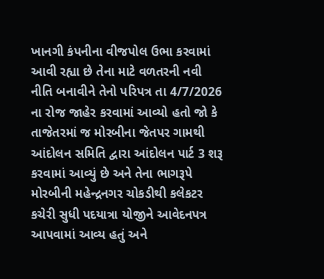ખાનગી કંપનીના વીજપોલ ઉભા કરવામાં આવી રહ્યા છે તેના માટે વળતરની નવી નીતિ બનાવીને તેનો પરિપત્ર તા 4/7/2026 ના રોજ જાહેર કરવામાં આવ્યો હતો જો કે તાજેતરમાં જ મોરબીના જેતપર ગામથી આંદોલન સમિતિ દ્વારા આંદોલન પાર્ટ 3 શરૂ કરવામાં આવ્યું છે અને તેના ભાગરૂપે મોરબીની મહેન્દ્રનગર ચોકડીથી કલેકટર કચેરી સુધી પદયાત્રા યોજીને આવેદનપત્ર આપવામાં આવ્ય હતું અને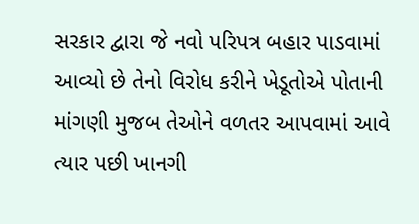સરકાર દ્વારા જે નવો પરિપત્ર બહાર પાડવામાં આવ્યો છે તેનો વિરોધ કરીને ખેડૂતોએ પોતાની માંગણી મુજબ તેઓને વળતર આપવામાં આવે ત્યાર પછી ખાનગી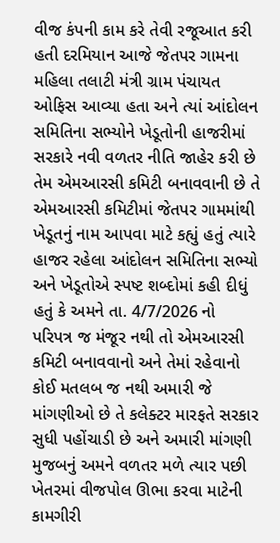વીજ કંપની કામ કરે તેવી રજૂઆત કરી હતી દરમિયાન આજે જેતપર ગામના મહિલા તલાટી મંત્રી ગ્રામ પંચાયત ઓફિસ આવ્યા હતા અને ત્યાં આંદોલન સમિતિના સભ્યોને ખેડૂતોની હાજરીમાં સરકારે નવી વળતર નીતિ જાહેર કરી છે તેમ એમઆરસી કમિટી બનાવવાની છે તે એમઆરસી કમિટીમાં જેતપર ગામમાંથી ખેડૂતનું નામ આપવા માટે કહ્યું હતું ત્યારે હાજર રહેલા આંદોલન સમિતિના સભ્યો અને ખેડૂતોએ સ્પષ્ટ શબ્દોમાં કહી દીધું હતું કે અમને તા. 4/7/2026 નો પરિપત્ર જ મંજૂર નથી તો એમઆરસી કમિટી બનાવવાનો અને તેમાં રહેવાનો કોઈ મતલબ જ નથી અમારી જે માંગણીઓ છે તે કલેક્ટર મારફતે સરકાર સુધી પહોંચાડી છે અને અમારી માંગણી મુજબનું અમને વળતર મળે ત્યાર પછી ખેતરમાં વીજપોલ ઊભા કરવા માટેની કામગીરી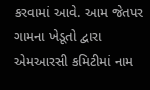કરવામાં આવે. આમ જેતપર ગામના ખેડૂતો દ્વારા એમઆરસી કમિટીમાં નામ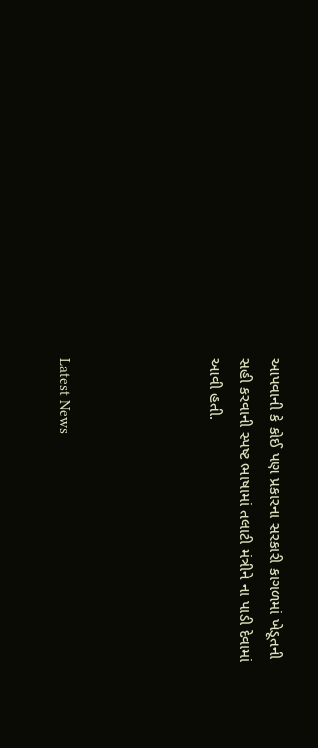આપવાની કે કોઈ પણ પ્રકારના સરકારી કાગળમાં ખેડૂતની સહી કરવાની સ્પષ્ટ ભાષામાં તલાટી મંત્રીને ના પાડી દેવામાં આવી હતી.




Latest News